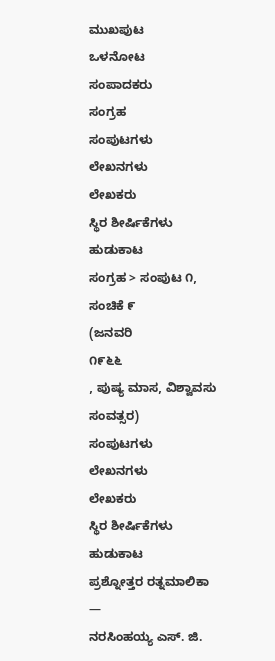ಮುಖಪುಟ
ಒಳನೋಟ
ಸಂಪಾದಕರು
ಸಂಗ್ರಹ
ಸಂಪುಟಗಳು
ಲೇಖನಗಳು
ಲೇಖಕರು
ಸ್ಥಿರ ಶೀರ್ಷಿಕೆಗಳು
ಹುಡುಕಾಟ
ಸಂಗ್ರಹ > ಸಂಪುಟ ೧, ಸಂಚಿಕೆ ೯
(ಜನವರಿ
೧೯೬೬
, ಪುಷ್ಯ ಮಾಸ, ವಿಶ್ವಾವಸು ಸಂವತ್ಸರ)
ಸಂಪುಟಗಳು
ಲೇಖನಗಳು
ಲೇಖಕರು
ಸ್ಥಿರ ಶೀರ್ಷಿಕೆಗಳು
ಹುಡುಕಾಟ
ಪ್ರಶ್ನೋತ್ತರ ರತ್ನಮಾಲಿಕಾ
—
ನರಸಿಂಹಯ್ಯ ಎಸ್. ಜಿ.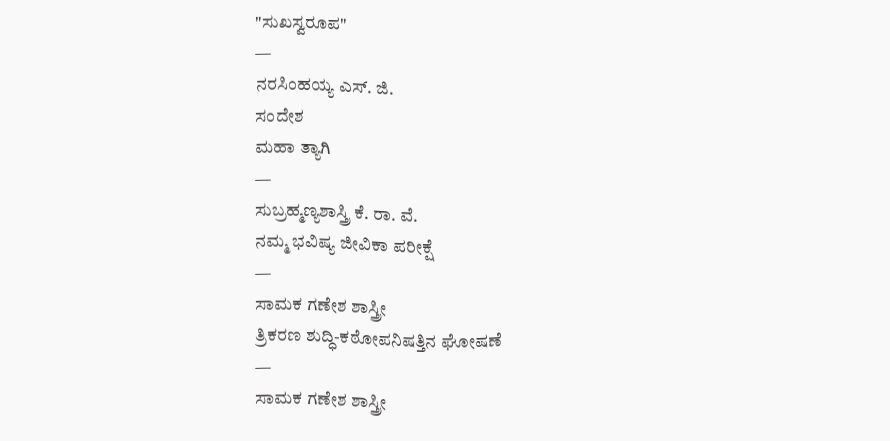"ಸುಖಸ್ವರೂಪ"
—
ನರಸಿಂಹಯ್ಯ ಎಸ್. ಜಿ.
ಸಂದೇಶ
ಮಹಾ ತ್ಯಾಗಿ
—
ಸುಬ್ರಹ್ಮಣ್ಯಶಾಸ್ತ್ರಿ ಕೆ. ರಾ. ವೆ.
ನಮ್ಮ ಭವಿಷ್ಯ ಜೀವಿಕಾ ಪರೀಕ್ಷೆ
—
ಸಾಮಕ ಗಣೇಶ ಶಾಸ್ತ್ರೀ
ತ್ರಿಕರಣ ಶುದ್ಧಿ-ಕಠೋಪನಿಷತ್ತಿನ ಘೋಷಣೆ
—
ಸಾಮಕ ಗಣೇಶ ಶಾಸ್ತ್ರೀ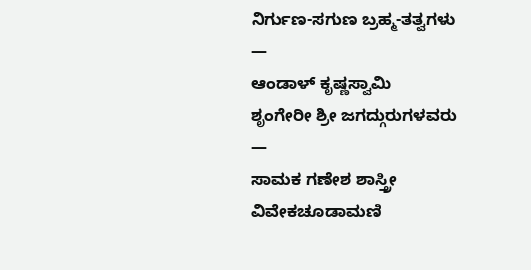ನಿರ್ಗುಣ-ಸಗುಣ ಬ್ರಹ್ಮ-ತತ್ವಗಳು
—
ಆಂಡಾಳ್ ಕೃಷ್ಣಸ್ವಾಮಿ
ಶೃಂಗೇರೀ ಶ್ರೀ ಜಗದ್ಗುರುಗಳವರು
—
ಸಾಮಕ ಗಣೇಶ ಶಾಸ್ತ್ರೀ
ವಿವೇಕಚೂಡಾಮಣಿ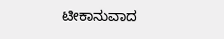ಟೀಕಾನುವಾದ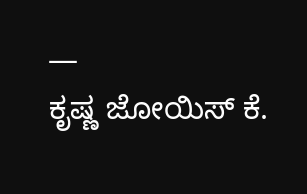—
ಕೃಷ್ಣ ಜೋಯಿಸ್ ಕೆ.